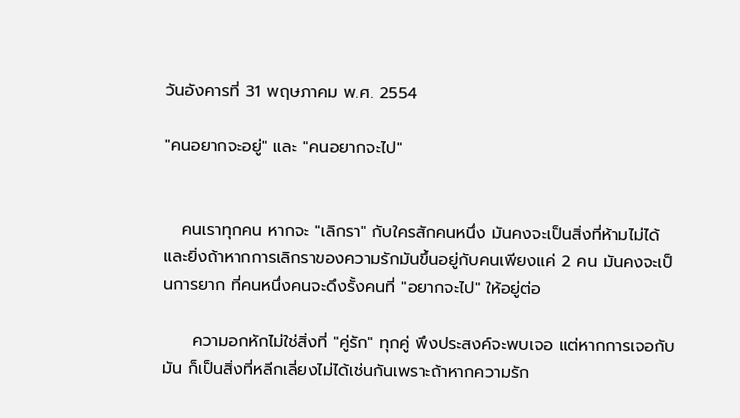วันอังคารที่ 31 พฤษภาคม พ.ศ. 2554

"คนอยากจะอยู่" และ "คนอยากจะไป"


   คนเราทุกคน หากจะ "เลิกรา" กับใครสักคนหนึ่ง มันคงจะเป็นสิ่งที่ห้ามไม่ได้ และยิ่งถ้าหากการเลิกราของความรักมันขึ้นอยู่กับคนเพียงแค่ 2 คน มันคงจะเป็นการยาก ที่คนหนึ่งคนจะดึงรั้งคนที่ "อยากจะไป" ให้อยู่ต่อ

     ความอกหักไม่ใช่สิ่งที่ "คู่รัก" ทุกคู่ พึงประสงค์จะพบเจอ แต่หากการเจอกับมัน ก็เป็นสิ่งที่หลีกเลี่ยงไม่ได้เช่นกันเพราะถ้าหากความรัก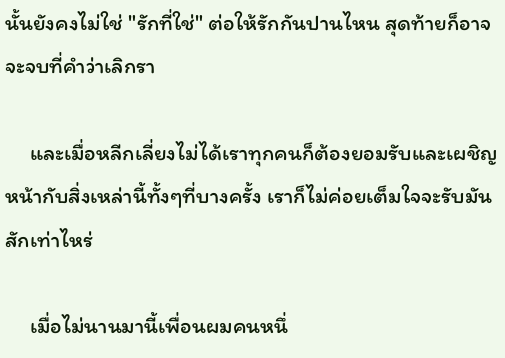นั้นยังคงไม่ใช่ "รักที่ใช่" ต่อให้รักกันปานไหน สุดท้ายก็อาจจะจบที่คำว่าเลิกรา

     และเมื่อหลีกเลี่ยงไม่ได้เราทุกคนก็ต้องยอมรับและเผชิญหน้ากับสิ่งเหล่านี้ทั้งๆที่บางครั้ง เราก็ไม่ค่อยเต็มใจจะรับมันสักเท่าไหร่

     เมื่อไม่นานมานี้เพื่อนผมคนหนึ่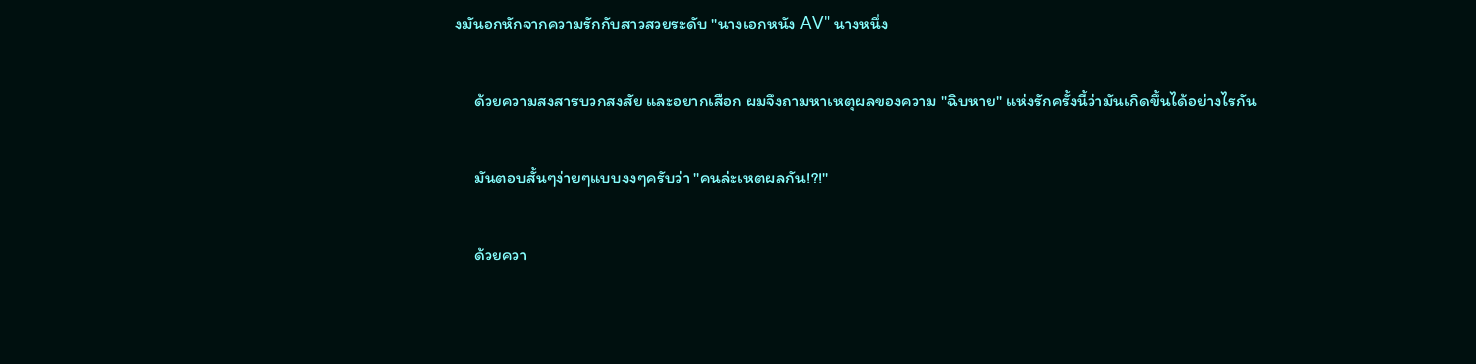งมันอกหักจากความรักกับสาวสวยระดับ "นางเอกหนัง AV" นางหนึ่ง

     ด้วยความสงสารบวกสงสัย และอยากเสือก ผมจึงถามหาเหตุผลของความ "ฉิบหาย" แห่งรักครั้งนี้ว่ามันเกิดขึ้นได้อย่างไรกัน

     มันตอบสั้นๆง่ายๆแบบงงๆครับว่า "คนล่ะเหตผลกัน!?!"

     ด้วยควา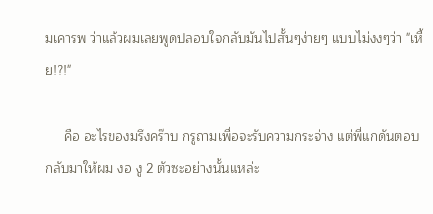มเคารพ ว่าแล้วผมเลยพูดปลอบใจกลับมันไปสั้นๆง่ายๆ แบบไม่งงๆว่า "เหี้ย!?!"

     คือ อะไรของมรึงคร๊าบ กรูถามเพื่อจะรับความกระจ่าง แต่พี่แกดันตอบกลับมาให้ผม งอ งู 2 ตัวซะอย่างนั้นแหล่ะ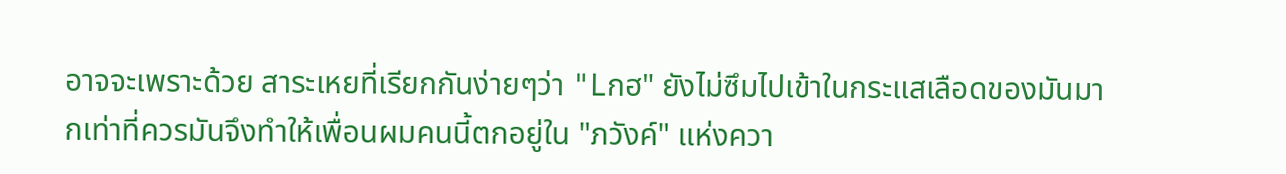อาจจะเพราะด้วย สาระเหยที่เรียกกันง่ายๆว่า "Lกฮ" ยังไม่ซึมไปเข้าในกระแสเลือดของมันมากเท่าที่ควรมันจึงทำให้เพื่อนผมคนนี้ตกอยู่ใน "ภวังค์" แห่งควา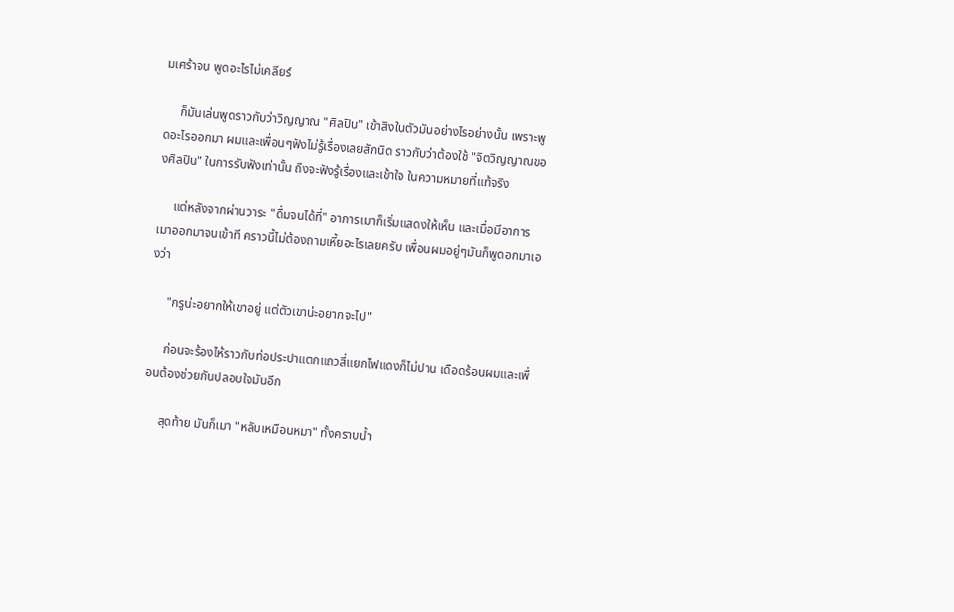มเศร้าจน พูดอะไรไม่เคลียร์

     ก็มันเล่นพูดราวกับว่าวิญญาณ "ศิลปิน" เข้าสิงในตัวมันอย่างไรอย่างนั้น เพราะพูดอะไรออกมา ผมและเพื่อนๆฟังไม่รู้เรื่องเลยสักนิด ราวกับว่าต้องใช้ "จิตวิญญาณของศิลปิน" ในการรับฟังเท่านั้น ถึงจะฟังรู้เรื่องและเข้าใจ ในความหมายที่แท้จริง

     แต่หลังจากผ่านวาระ "ดื่มจนได้ที่" อาการเมาก็เริ่มแสดงให้เห็น และเมื่อมีอาการเมาออกมาจนเข้าที คราวนี้ไม่ต้องถามเหี้ยอะไรเลยครับ เพื่อนผมอยู่ๆมันก็พูดอกมาเองว่า

     "กรูน่ะอยากให้เขาอยู่ แต่ตัวเขาน่ะอยากจะไป"

     ก่อนจะร้องไห้ราวกับท่อประปาแตกแถวสี่แยกไฟแดงก็ไม่ปาน เดือดร้อนผมและเพื่อนต้องช่วยกันปลอบใจมันอีก

     สุดท้าย มันก็เมา "หลับเหมือนหมา" ทั้งคราบน้ำ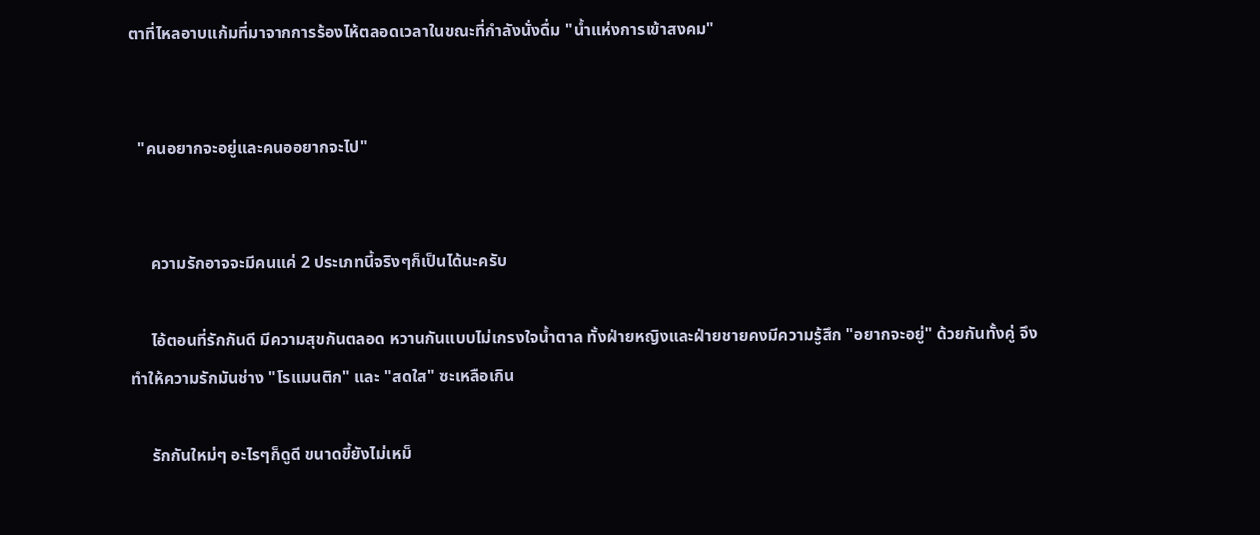ตาที่ไหลอาบแก้มที่มาจากการร้องไห้ตลอดเวลาในขณะที่กำลังนั่งดื่ม "น้ำแห่งการเข้าสงคม"


  "คนอยากจะอยู่และคนออยากจะไป"


     ความรักอาจจะมีคนแค่ 2 ประเภทนี้จริงๆก็เป็นได้นะครับ

     ไอ้ตอนที่รักกันดี มีความสุขกันตลอด หวานกันแบบไม่เกรงใจน้ำตาล ทั้งฝ่ายหญิงและฝ่ายชายคงมีความรู้สึก "อยากจะอยู่" ด้วยกันทั้งคู่ จึงทำให้ความรักมันช่าง "โรแมนติก" และ "สดใส" ซะเหลือเกิน

     รักกันใหม่ๆ อะไรๆก็ดูดี ขนาดขี้ยังไม่เหม็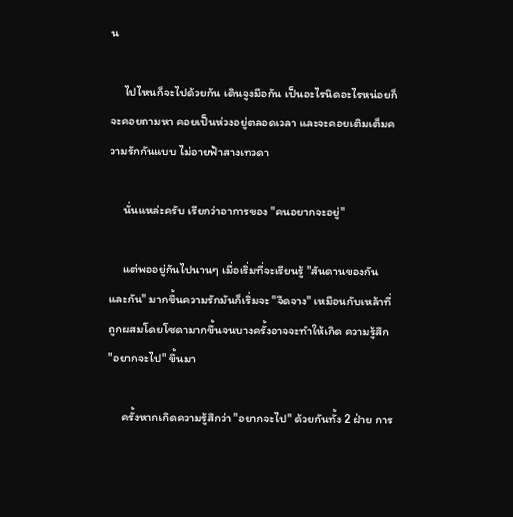น

     ไปไหนก็จะไปด้วยกัน เดินจูงมือกัน เป็นอะไรนิดอะไรหน่อยก็จะคอยถามหา คอยเป็นห่วงอยู่ตลอดเวลา และจะคอยเติมเต็มความรักกันแบบ ไม่อายฟ้าสางเทวดา

     นั่นแหล่ะครับ เรียกว่าอาการของ "คนอยากจะอยู่"

     แต่พออยู่กันไปนานๆ เมื่อเริ่มที่จะเรียนรู้ "สันดานของกันและกัน" มากขึ้นความรักมันก็เริ่มจะ "จืดจาง" เหมือนกับเหล้าที่ถูกผสมโดยโซดามากขึ้นจนบางครั้งอาจจะทำให้เกิด ความรู้สึก "อยากจะไป" ขึ้นมา

     ครั้งหากเกิดความรู้สึกว่า "อยากจะไป" ด้วยกันทั้ง 2 ฝ่าย การ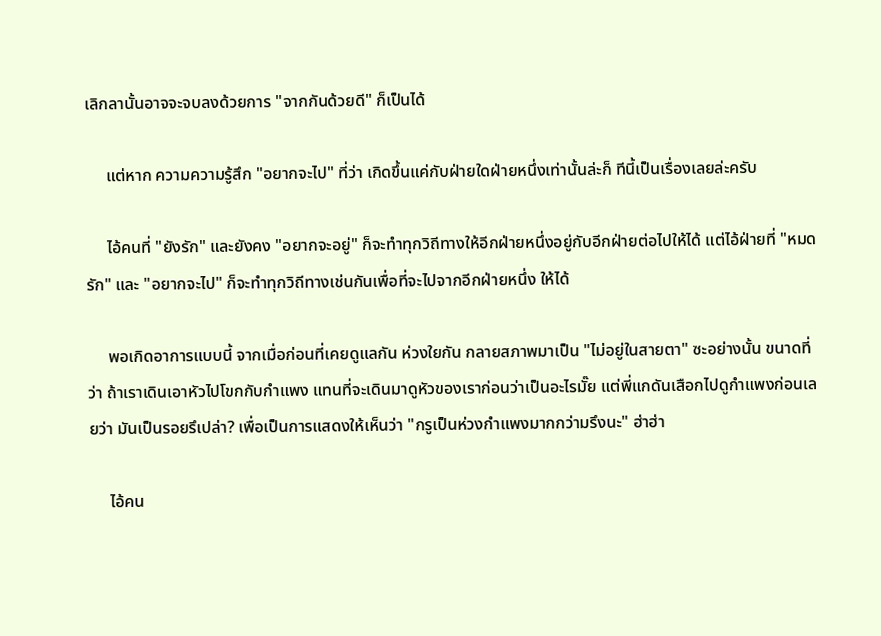เลิกลานั้นอาจจะจบลงด้วยการ "จากกันด้วยดี" ก็เป็นได้

     แต่หาก ความความรู้สึก "อยากจะไป" ที่ว่า เกิดขึ้นแค่กับฝ่ายใดฝ่ายหนึ่งเท่านั้นล่ะก็ ทีนี้เป็นเรื่องเลยล่ะครับ

     ไอ้คนที่ "ยังรัก" และยังคง "อยากจะอยู่" ก็จะทำทุกวิถีทางให้อีกฝ่ายหนึ่งอยู่กับอีกฝ่ายต่อไปให้ได้ แต่ไอ้ฝ่ายที่ "หมดรัก" และ "อยากจะไป" ก็จะทำทุกวิถีทางเช่นกันเพื่อที่จะไปจากอีกฝ่ายหนึ่ง ให้ได้

     พอเกิดอาการแบบนี้ จากเมื่อก่อนที่เคยดูแลกัน ห่วงใยกัน กลายสภาพมาเป็น "ไม่อยู่ในสายตา" ซะอย่างนั้น ขนาดที่ว่า ถ้าเราเดินเอาหัวไปโขกกับกำแพง แทนที่จะเดินมาดูหัวของเราก่อนว่าเป็นอะไรมั๊ย แต่พี่แกดันเสือกไปดูกำแพงก่อนเลยว่า มันเป็นรอยรึเปล่า? เพื่อเป็นการแสดงให้เห็นว่า "กรูเป็นห่วงกำแพงมากกว่ามรึงนะ" ฮ่าฮ่า

     ไอ้คน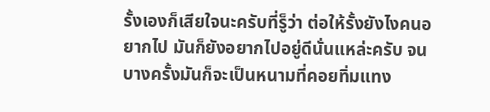รั้งเองก็เสียใจนะครับที่รู็ว่า ต่อให้รั้งยังไงคนอยากไป มันก็ยังอยากไปอยู่ดีนั่นแหล่ะครับ จนบางครั้งมันก็จะเป็นหนามที่คอยทิ่มแทง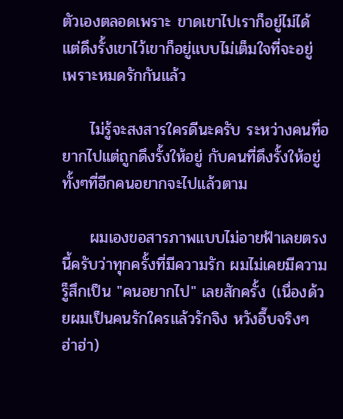ตัวเองตลอดเพราะ ขาดเขาไปเราก็อยู่ไม่ได้ แต่ดึงรั้งเขาไว้เขาก็อยู่แบบไม่เต็มใจที่จะอยู่ เพราะหมดรักกันแล้ว

     ไม่รู้จะสงสารใครดีนะครับ ระหว่างคนที่อยากไปแต่ถูกดึงรั้งให้อยู่ กับคนที่ดึงรั้งให้อยู่ทั้งๆที่อีกคนอยากจะไปแล้วตาม

     ผมเองขอสารภาพแบบไม่อายฟ้าเลยตรงนี้ครับว่าทุกครั้งที่มีความรัก ผมไม่เคยมีความรู็สึกเป็น "คนอยากไป" เลยสักครั้ง (เนื่องด้วยผมเป็นคนรักใครแล้วรักจิง หวังอึ๊บจริงๆ ฮ่าฮ่า)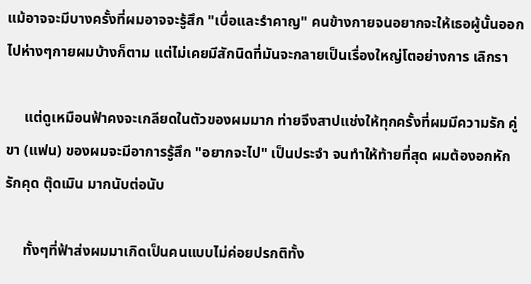แม้อาจจะมีบางครั้งที่ผมอาจจะรู้สึก "เบื่อและรำคาญ" คนข้างกายจนอยากจะให้เธอผู้นั้นออกไปห่างๆกายผมบ้างก็ตาม แต่ไม่เคยมีสักนิดที่มันจะกลายเป็นเรื่องใหญ่โตอย่างการ เลิกรา

     แต่ดูเหมือนฟ้าคงจะเกลียดในตัวของผมมาก ท่ายจึงสาปแช่งให้ทุกครั้งที่ผมมีความรัก คู่ขา (แฟน) ของผมจะมีอาการรู้สึก "อยากจะไป" เป็นประจำ จนทำให้ท้ายที่สุด ผมต้องอกหักรักคุด ตุ๊ดเมิน มากนับต่อนับ

     ทั้งๆที่ฟ้าส่งผมมาเกิดเป็นคนแบบไม่ค่อยปรกติทั้ง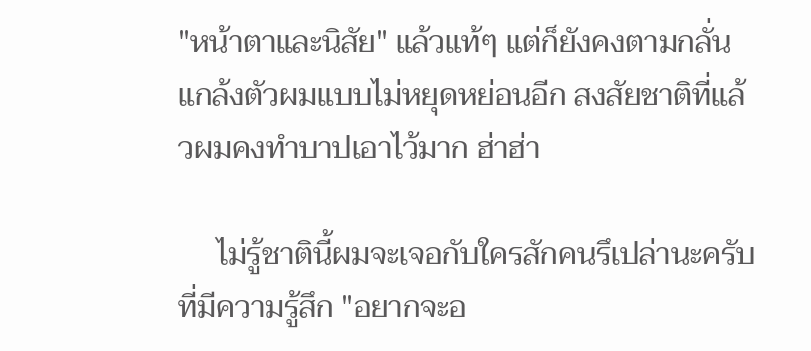"หน้าตาและนิสัย" แล้วแท้ๆ แต่ก็ยังคงตามกลั่นแกล้งตัวผมแบบไม่หยุดหย่อนอีก สงสัยชาติที่แล้วผมคงทำบาปเอาไว้มาก ฮ่าฮ่า

     ไม่รู้ชาตินี้ผมจะเจอกับใครสักคนรึเปล่านะครับ ที่มีความรู้สึก "อยากจะอ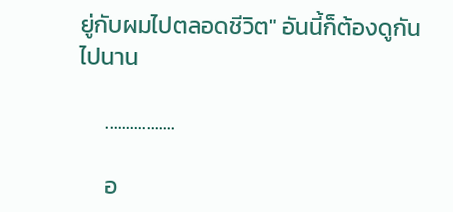ยู่กับผมไปตลอดชีวิต" อันนี้ก็ต้องดูกันไปนาน

     .................

     อ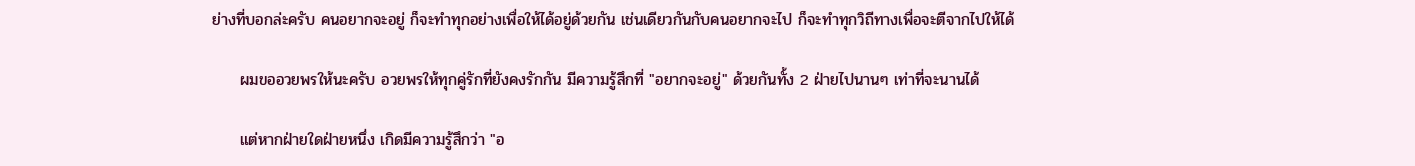ย่างที่บอกล่ะครับ คนอยากจะอยู่ ก็จะทำทุกอย่างเพื่อให้ได้อยู่ด้วยกัน เช่นเดียวกันกับคนอยากจะไป ก็จะทำทุกวิถีทางเพื่อจะตีจากไปให้ได้

     ผมขออวยพรให้นะครับ อวยพรให้ทุกคู่รักที่ยังคงรักกัน มีความรู้สึกที่ "อยากจะอยู่" ด้วยกันทั้ง 2 ฝ่ายไปนานๆ เท่าที่จะนานได้

     แต่หากฝ่ายใดฝ่ายหนึ่ง เกิดมีความรู้สึกว่า "อ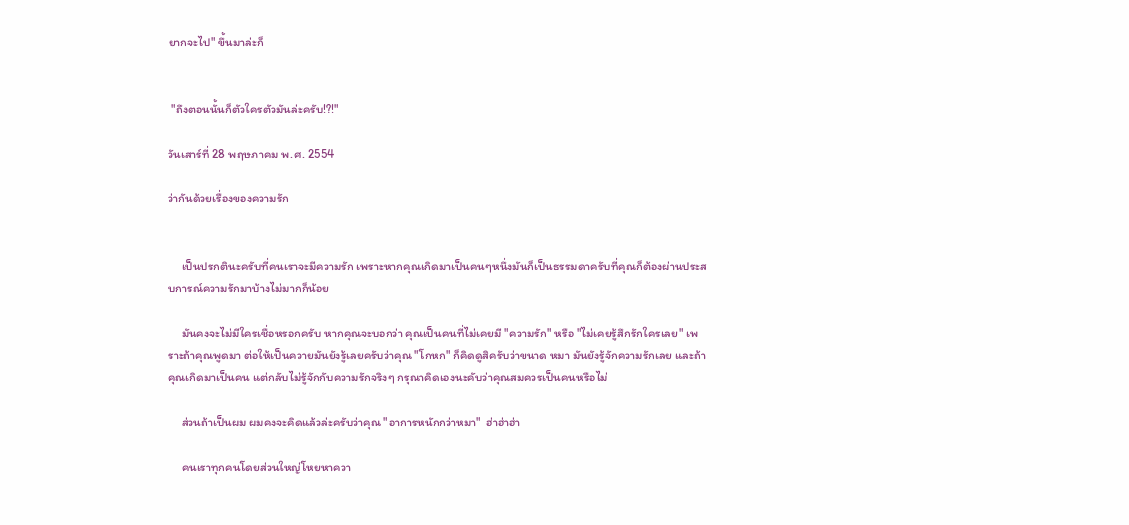ยากจะไป" ขึ้นมาล่ะก็


 "ถึงตอนนั้นก็ตัวใครตัวมันล่ะครับ!?!"

วันเสาร์ที่ 28 พฤษภาคม พ.ศ. 2554

ว่ากันด้วยเรื่องของความรัก


     เป็นปรกตินะครับที่คนเราจะมีความรัก เพราะหากคุณเกิดมาเป็นคนๆหนึ่งมันก็เป็นธรรมดาครับที่คุณก็ต้องผ่านประสบการณ์ความรักมาบ้างไม่มากก็น้อย

     มันคงจะไม่มีใครเชื่อหรอกครับ หากคุณจะบอกว่า คุณเป็นคนที่ไม่เคยมี "ความรัก" หรือ "ไม่เคยรู้สึกรักใครเลย" เพราะถ้าคุณพูดมา ต่อให้เป็นควายมันยังรู้เลยครับว่าคุณ "โกหก" ก็คิดดูสิครับว่าขนาด หมา มันยังรู้จักความรักเลย และถ้าคุณเกิดมาเป็นคน แต่กลับไม่รู้จักกับความรักจริงๆ กรุณาคิดเองนะคับว่าคุณสมควรเป็นคนหรือไม่

     ส่วนถ้าเป็นผม ผมคงจะคิดแล้วล่ะครับว่าคุณ "อาการหนักกว่าหมา"  ฮ่าฮ่าฮ่า

     คนเราทุกคนโดยส่วนใหญ่โหยหาควา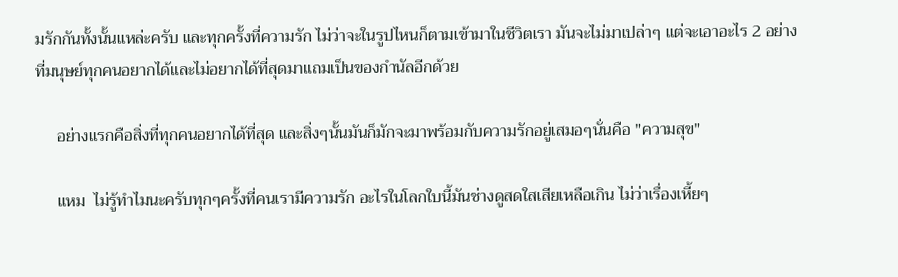มรักกันทั้งนั้นแหล่ะครับ และทุกครั้งที่ความรัก ไม่ว่าจะในรูปไหนก็ตามเข้ามาในชีวิตเรา มันจะไม่มาเปล่าๆ แต่จะเอาอะไร 2 อย่าง ที่มนุษย์ทุกคนอยากได้และไม่อยากได้ที่สุดมาแถมเป็นของกำนัลอีกด้วย

     อย่างแรกคือสิ่งที่ทุกคนอยากได้ที่สุด และสิ่งๆนั้นมันก็มักจะมาพร้อมกับความรักอยู่เสมอๆนั่นคือ "ความสุข"

     แหม  ไม่รู้ทำไมนะครับทุกๆครั้งที่คนเรามีความรัก อะไรในโลกใบนี้มันช่างดูสดใสเสียเหลือเกิน ไม่ว่าเรื่องเหี้ยๆ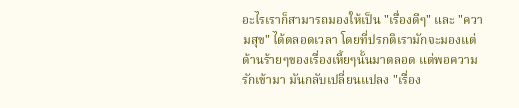อะไรเราก็สามารถมองให้เป็น "เรื่องดีๆ" และ "ความสุข" ได้ตลอดเวลา โดยที่ปรกติเรามักจะมองแต่ด้านร้ายๆของเรื่องเหี้ยๆนั้นมาตลอด แต่พอความรักเข้ามา มันกลับเปลี่ยนแปลง "เรื่อง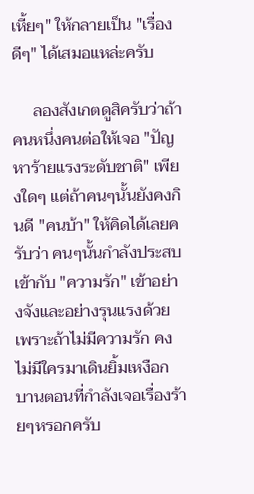เหี้ยๆ" ให้กลายเป็น "เรื่องดีๆ" ได้เสมอแหล่ะครับ

     ลองสังเกตดูสิครับว่าถ้าคนหนึ่งคนต่อให้เจอ "ปัญหาร้ายแรงระดับชาติ" เพียงใดๆ แต่ถ้าคนๆนั้นยังคงกินดี "คนบ้า" ให้คิดได้เลยครับว่า คนๆนั้นกำลังประสบเข้ากับ "ความรัก" เข้าอย่างจังและอย่างรุนแรงด้วย เพราะถ้าไม่มีความรัก คงไม่มีใครมาเดินยิ้มเหงือกบานตอนที่กำลังเจอเรื่องร้ายๆหรอกครับ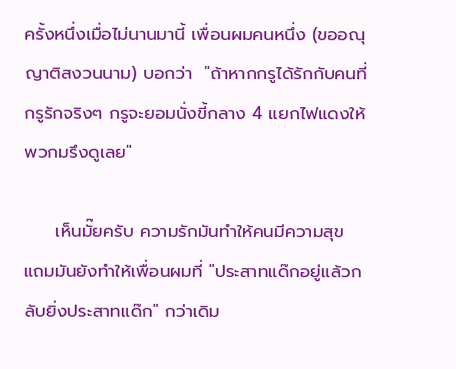ครั้งหนึ่งเมื่อไม่นานมานี้ เพื่อนผมคนหนึ่ง (ขออณุญาติสงวนนาม) บอกว่า  "ถ้าหากกรูได้รักกับคนที่กรูรักจริงๆ กรูจะยอมนั่งขี้กลาง 4 แยกไฟแดงให้พวกมรึงดูเลย"

     เห็นมั๊ยครับ ความรักมันทำให้คนมีความสุข แถมมันยังทำให้เพื่อนผมที่ "ประสาทแด๊กอยู่แล้วกลับยิ่งประสาทแด๊ก" กว่าเดิม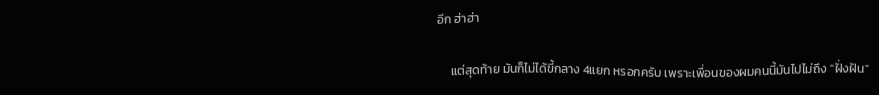อีก ฮ่าฮ่า

     แต่สุดท้าย มันก็ไม่ได้ขี้กลาง 4แยก หรอกครับ เพราะเพื่อนของผมคนนี้มันไปไม่ถึง "ฝั่งฝัน"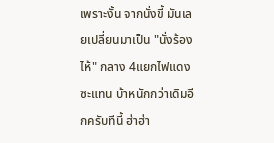เพราะงั้น จากนั่งขี้ มันเลยเปลี่ยนมาเป็น "นั่งร้องไห้" กลาง 4แยกไฟแดงซะแทน บ้าหนักกว่าเดิมอีกครับทีนี้ ฮ่าฮ่า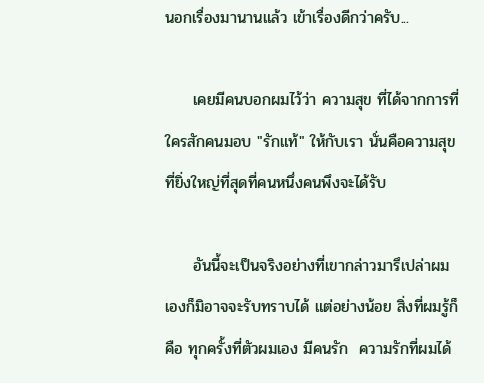นอกเรื่องมานานแล้ว เข้าเรื่องดีกว่าครับ...

     เคยมีคนบอกผมไว้ว่า ความสุข ที่ได้จากการที่ใครสักคนมอบ "รักแท้" ให้กับเรา นั่นคือความสุขที่ยิ่งใหญ่ที่สุดที่คนหนึ่งคนพึงจะได้รับ

     อันนี้จะเป็นจริงอย่างที่เขากล่าวมารึเปล่าผมเองก็มิอาจจะรับทราบได้ แต่อย่างน้อย สิ่งที่ผมรู้ก็คือ ทุกครั้งที่ตัวผมเอง มีคนรัก  ความรักที่ผมได้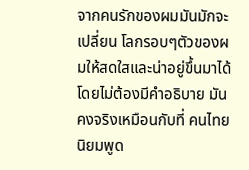จากคนรักของผมมันมักจะเปลี่ยน โลกรอบๆตัวของผมให้สดใสและน่าอยู่ขึ้นมาได้โดยไม่ต้องมีคำอธิบาย มันคงจริงเหมือนกับที่ คนไทยนิยมพูด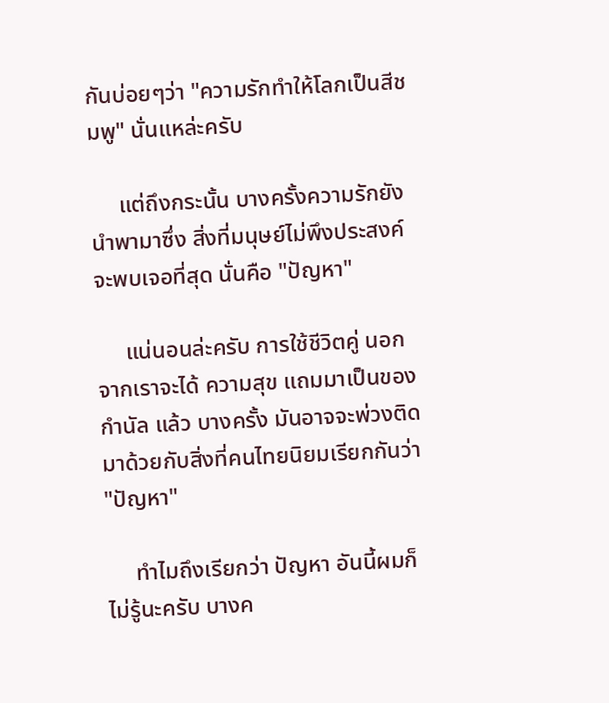กันบ่อยๆว่า "ความรักทำให้โลกเป็นสีชมพู" นั่นแหล่ะครับ

     แต่ถึงกระนั้น บางครั้งความรักยังนำพามาซึ่ง สิ่งที่มนุษย์ไม่พึงประสงค์จะพบเจอที่สุด นั่นคือ "ปัญหา"

     แน่นอนล่ะครับ การใช้ชีวิตคู่ นอกจากเราจะได้ ความสุข แถมมาเป็นของกำนัล แล้ว บางครั้ง มันอาจจะพ่วงติดมาด้วยกับสิ่งที่คนไทยนิยมเรียกกันว่า "ปัญหา"

     ทำไมถึงเรียกว่า ปัญหา อันนี้ผมก็ไม่รู้นะครับ บางค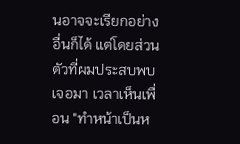นอาจจะเรียกอย่างอื่นก็ได้ แต่โดยส่วนตัวที่ผมประสบพบเจอมา เวลาเห็นเพื่อน "ทำหน้าเป็นห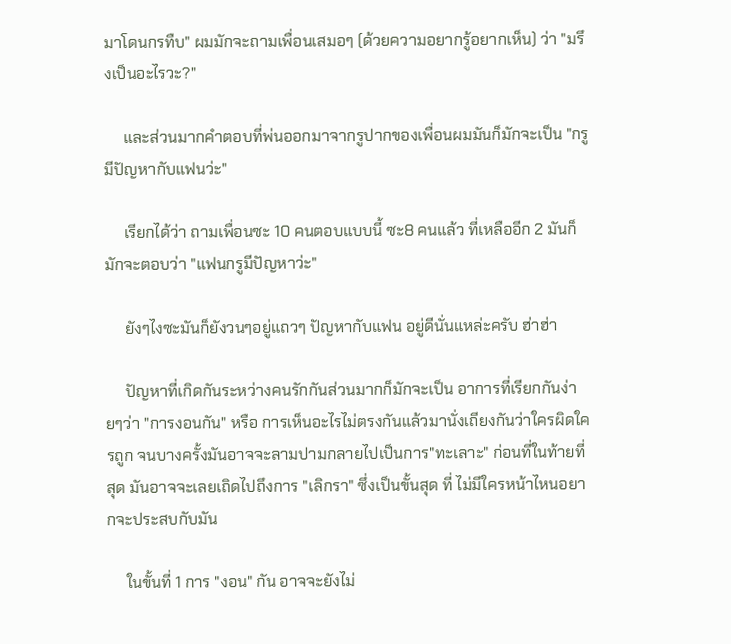มาโดนกรทืบ" ผมมักจะถามเพื่อนเสมอๆ (ด้วยความอยากรู้อยากเห็น) ว่า "มรึงเป็นอะไรวะ?"

     และส่วนมากคำตอบที่พ่นออกมาจากรูปากของเพื่อนผมมันก็มักจะเป็น "กรูมีปัญหากับแฟนว่ะ"

     เรียกได้ว่า ถามเพื่อนซะ 10 คนตอบแบบนี้ ซะ8 คนแล้ว ที่เหลืออีก 2 มันก็มักจะตอบว่า "แฟนกรูมีปัญหาว่ะ"

     ยังๆไงซะมันก็ยังวนๆอยู่แถวๆ ปัญหากับแฟน อยู่ดีนั่นแหล่ะครับ ฮ่าฮ่า

     ปัญหาที่เกิดกันระหว่างคนรักกันส่วนมากก็มักจะเป็น อาการที่เรียกกันง่ายๆว่า "การงอนกัน" หรือ การเห็นอะไรไม่ตรงกันแล้วมานั่งเถียงกันว่าใครผิดใครถูก จนบางครั้งมันอาจจะลามปามกลายไปเป็นการ"ทะเลาะ" ก่อนที่ในท้ายที่สุด มันอาจจะเลยเถิดไปถึงการ "เลิกรา" ซึ่งเป็นขั้นสุด ที่ ไม่มีใครหน้าไหนอยากจะประสบกับมัน

     ในขั้นที่ 1 การ "งอน" กัน อาจจะยังไม่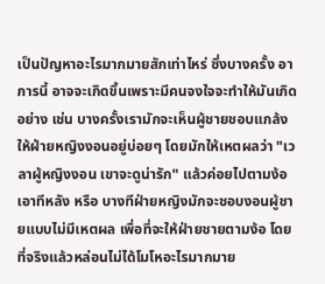เป็นปัญหาอะไรมากมายสักเท่าไหร่ ซึ่งบางครั้ง อาการนี้ อาจจะเกิดขึ้นเพราะมีคนจงใจจะทำให้มันเกิดอย่าง เช่น บางครั้งเรามักจะเห็นผู้ชายชอบแกล้งให้ฝ่ายหญิงงอนอยู่บ่อยๆ โดยมักให้เหตผลว่า "เวลาผู้หญิงงอน เขาจะดูน่ารัก" แล้วค่อยไปตามง้อเอาทีหลัง หรือ บางทีฝ่ายหญิงมักจะชอบงอนผู้ชายแบบไม่มีเหตผล เพื่อที่จะให้ฝ่ายชายตามง้อ โดยที่จริงแล้วหล่อนไม่ได้โมโหอะไรมากมาย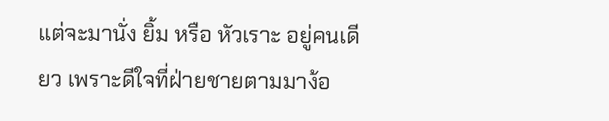แต่จะมานั่ง ยิ้ม หรือ หัวเราะ อยู่คนเดียว เพราะดีใจที่ฝ่ายชายตามมาง้อ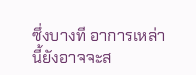ซึ่งบางที อาการเหล่านี้ยังอาจจะส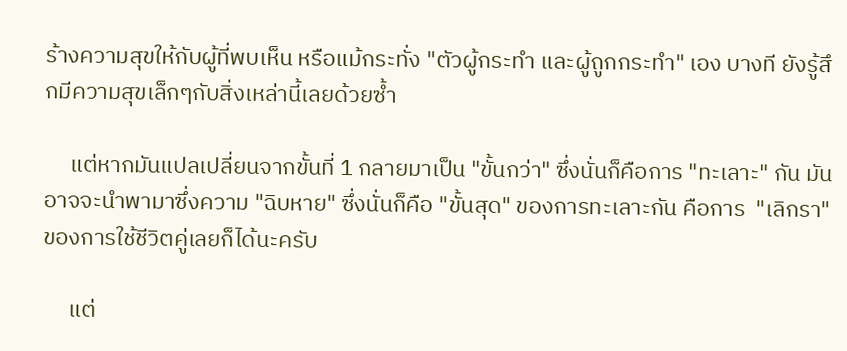ร้างความสุขให้กับผู้ที่พบเห็น หรือแม้กระทั่ง "ตัวผู้กระทำ และผู้ถูกกระทำ" เอง บางที ยังรู้สึกมีความสุขเล็กๆกับสิ่งเหล่านี้เลยด้วยซ้ำ

     แต่หากมันแปลเปลี่ยนจากขั้นที่ 1 กลายมาเป็น "ขั้นกว่า" ซึ่งนั่นก็คือการ "ทะเลาะ" กัน มันอาจจะนำพามาซึ่งความ "ฉิบหาย" ซึ่งนั่นก็คือ "ขั้นสุด" ของการทะเลาะกัน คือการ  "เลิกรา" ของการใช้ชีวิตคู่เลยก็ได้นะครับ

     แต่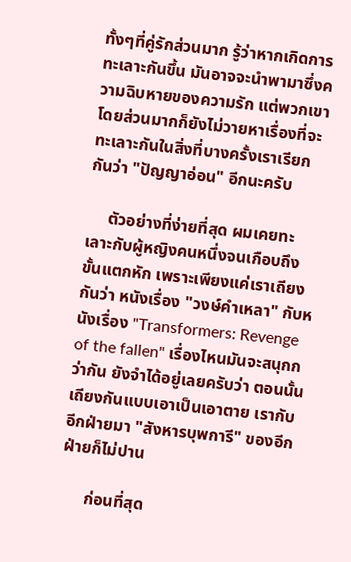ทั้งๆที่คู่รักส่วนมาก รู้ว่าหากเกิดการ ทะเลาะกันขึ้น มันอาจจะนำพามาซึ่งความฉิบหายของความรัก แต่พวกเขาโดยส่วนมากก็ยังไม่วายหาเรื่องที่จะทะเลาะกันในสิ่งที่บางครั้งเราเรียกกันว่า "ปัญญาอ่อน" อีกนะครับ

     ตัวอย่างที่ง่ายที่สุด ผมเคยทะเลาะกับผู้หญิงคนหนึ่งจนเกือบถึง ขั้นแตกหัก เพราะเพียงแค่เราเถียงกันว่า หนังเรื่อง "วงษ์คำเหลา" กับหนังเรื่อง "Transformers: Revenge of the fallen" เรื่องไหนมันจะสนุกกว่ากัน ยังจำได้อยู่เลยครับว่า ตอนนั้นเถียงกันแบบเอาเป็นเอาตาย เรากับอีกฝ่ายมา "สังหารบุพการี" ของอีกฝ่ายก็ไม่ปาน

      ก่อนที่สุด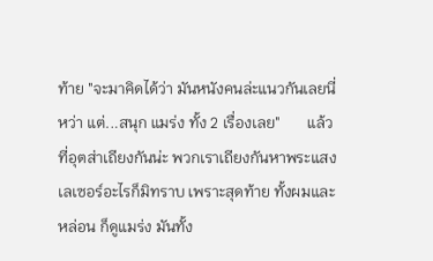ท้าย "จะมาคิดได้ว่า มันหนังคนล่ะแนวกันเลยนี่หว่า แต่...สนุก แมร่ง ทั้ง 2 เรื่องเลย"       แล้วที่อุตส่าเถียงกันน่ะ พวกเราเถียงกันหาพระแสงเลเซอร์อะไรก็มิทราบ เพราะสุดท้าย ทั้งผมและหล่อน ก็ดูแมร่ง มันทั้ง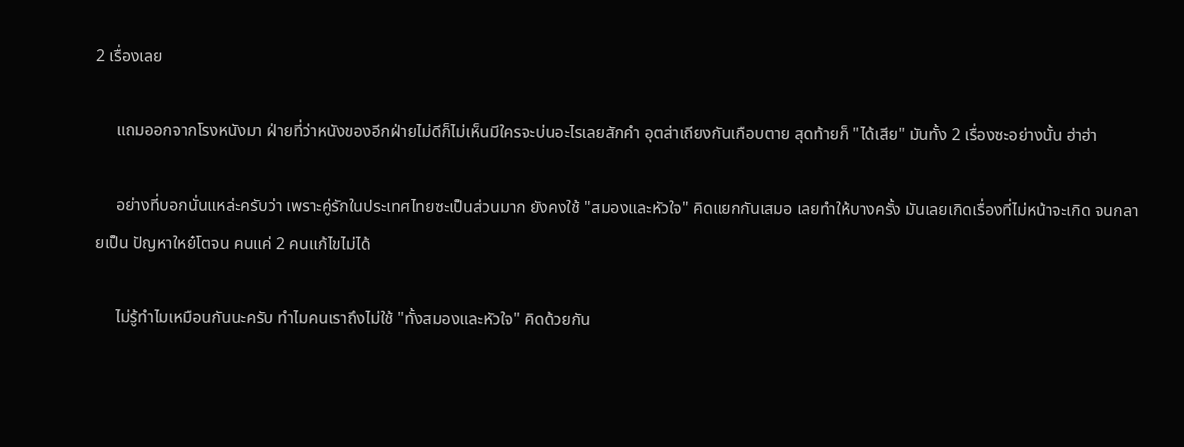2 เรื่องเลย

     แถมออกจากโรงหนังมา ฝ่ายที่ว่าหนังของอีกฝ่ายไม่ดีก็ไม่เห็นมีใครจะบ่นอะไรเลยสักคำ อุตส่าเถียงกันเกือบตาย สุดท้ายก็ "ได้เสีย" มันทั้ง 2 เรื่องซะอย่างนั้น ฮ่าฮ่า

     อย่างที่บอกนั่นแหล่ะครับว่า เพราะคู่รักในประเทศไทยซะเป็นส่วนมาก ยังคงใช้ "สมองและหัวใจ" คิดแยกกันเสมอ เลยทำให้บางครั้ง มันเลยเกิดเรื่องที่ไม่หน้าจะเกิด จนกลายเป็น ปัญหาใหย๋โตจน คนแค่ 2 คนแก้ไขไม่ได้

     ไม่รู้ทำไมเหมือนกันนะครับ ทำไมคนเราถึงไม่ใช้ "ทั้งสมองและหัวใจ" คิดด้วยกัน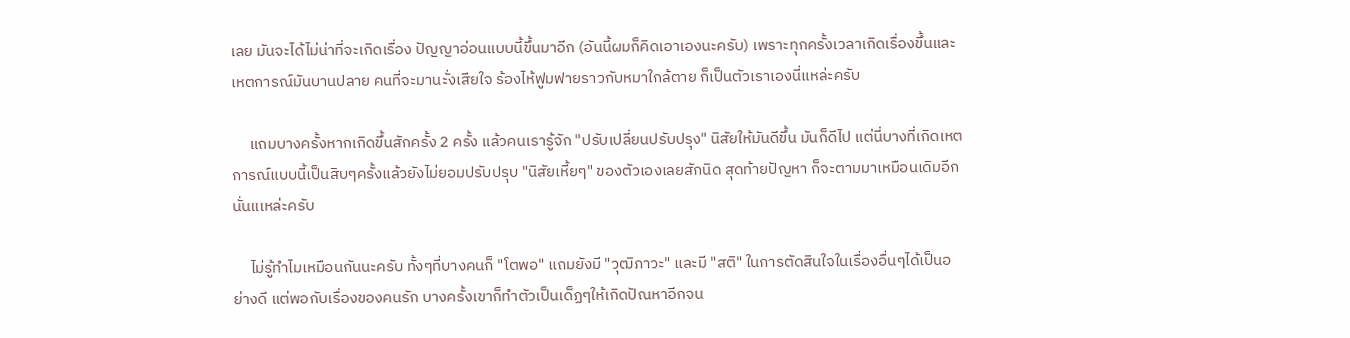เลย มันจะได้ไม่น่าที่จะเกิดเรื่อง ปัญญาอ่อนแบบนี้ขึ้นมาอีก (อันนี้ผมก็คิดเอาเองนะครับ) เพราะทุกครั้งเวลาเกิดเรื่องขึ้นและเหตการณ์มันบานปลาย คนที่จะมานะั่งเสียใจ ร้องไห้ฟูมฟายราวกับหมาใกล้ตาย ก็เป็นตัวเราเองนี่แหล่ะครับ

     แถมบางครั้งหากเกิดขึ้นสักครั้ง 2 ครั้ง แล้วคนเรารู้จัก "ปรับเปลี่ยนปรับปรุง" นิสัยให้มันดีขึ้น มันก็ดีไป แต่นี่บางที่เกิดเหตการณ์แบบนี้เป็นสิบๆครั้งแล้วยังไม่ยอมปรับปรุบ "นิสัยเหี้ยๆ" ของตัวเองเลยสักนิด สุดท้ายปัญหา ก็จะตามมาเหมือนเดิมอีกนั่นแเหล่ะครับ

     ไม่รู้ทำไมเหมือนกันนะครับ ทั้งๆที่บางคนก็ "โตพอ" แถมยังมี "วุฒิภาวะ" และมี "สติ" ในการตัดสินใจในเรื่องอื่นๆได้เป็นอย่างดี แต่พอกับเรื่องของคนรัก บางครั้งเขาก็ทำตัวเป็นเด็ฏๆให้เกิดปัณหาอีกจน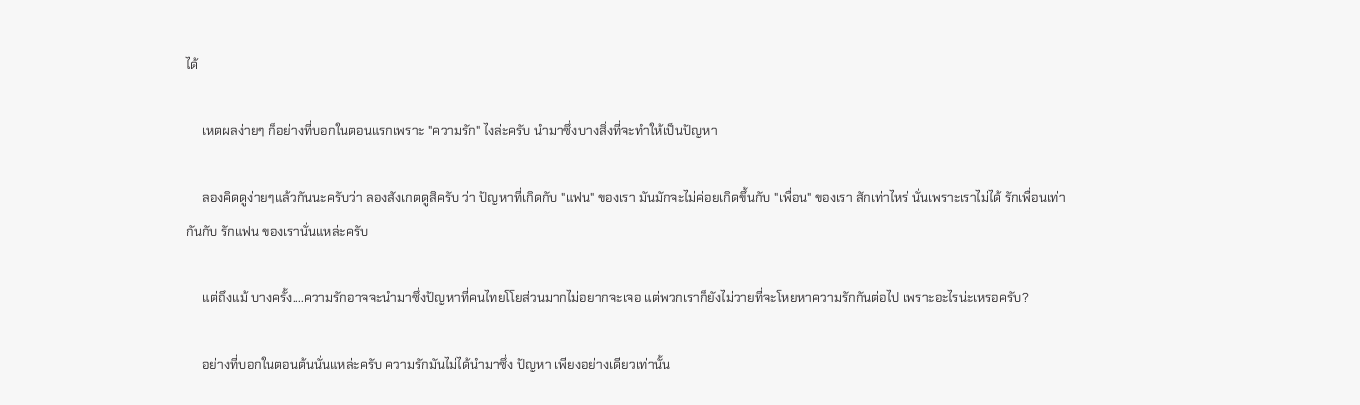ได้

     เหตผลง่ายๆ ก็อย่างที่บอกในตอนแรกเพราะ "ความรัก" ไงล่ะครับ นำมาซึ่งบางสิ่งที่จะทำให้เป็นปัญหา

     ลองคิดดูง่ายๆแล้วกันนะครับว่า ลองสังเกตดูสิครับ ว่า ปัญหาที่เกิดกับ "แฟน" ของเรา มันมักจะไม่ค่อยเกิดขึ้นกับ "เพื่อน" ของเรา สักเท่าไหร่ นั่นเพราะเราไม่ได้ รักเพื่อนเท่ากันกับ รักแฟน ของเรานั่นแหล่ะครับ

     แต่ถึงแม้ บางครั้ง....ความรักอาจจะนำมาซึ่งปัญหาที่คนไทยโโยส่วนมากไม่อยากจะเจอ แต่พวกเราก็ยังไม่วายที่จะโหยหาความรักกันต่อไป เพราะอะไรน่ะเหรอครับ?

     อย่างที่บอกในตอนต้นนั่นแหล่ะครับ ความรักมันไม่ได้นำมาซึ่ง ปัญหา เพียงอย่างเดียวเท่านั้น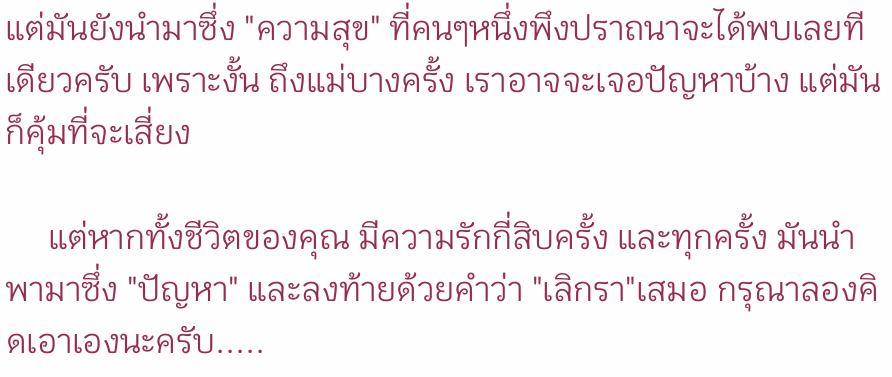แต่มันยังนำมาซึ่ง "ความสุข" ที่คนๆหนึ่งพึงปราถนาจะได้พบเลยทีเดียวครับ เพราะงั้น ถึงแม่บางครั้ง เราอาจจะเจอปัญหาบ้าง แต่มันก็คุ้มที่จะเสี่ยง

     แต่หากทั้งชีวิตของคุณ มีความรักกี่สิบครั้ง และทุกครั้ง มันนำพามาซึ่ง "ปัญหา" และลงท้ายด้วยคำว่า "เลิกรา"เสมอ กรุณาลองคิดเอาเองนะครับ.....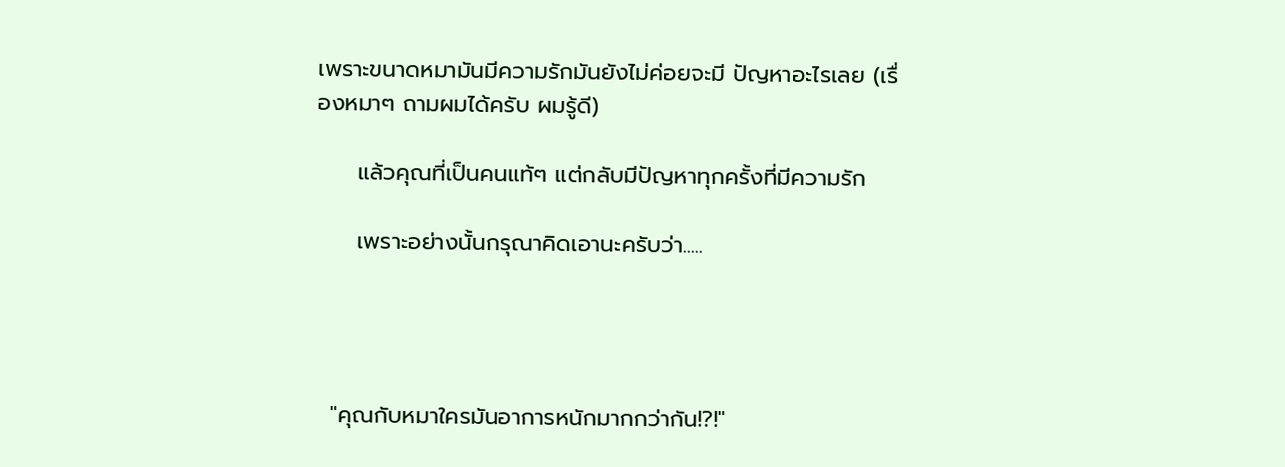เพราะขนาดหมามันมีความรักมันยังไม่ค่อยจะมี ปัญหาอะไรเลย (เรื่องหมาๆ ถามผมได้ครับ ผมรู้ดี)

     แล้วคุณที่เป็นคนแท้ๆ แต่กลับมีปัญหาทุกครั้งที่มีความรัก

     เพราะอย่างนั้นกรุณาคิดเอานะครับว่า.....




  "คุณกับหมาใครมันอาการหนักมากกว่ากัน!?!"